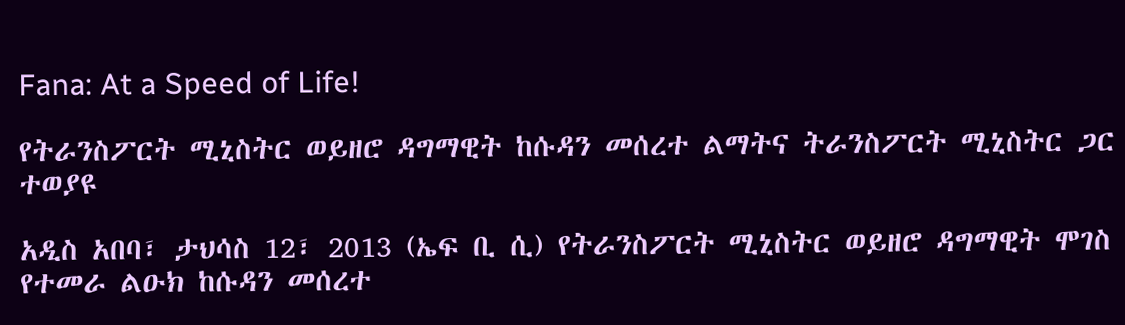Fana: At a Speed of Life!

የትራንስፖርት ሚኒስትር ወይዘሮ ዳግማዊት ከሱዳን መሰረተ ልማትና ትራንስፖርት ሚኒስትር ጋር ተወያዩ

አዲስ አበባ፣ ታህሳስ 12፣ 2013 (ኤፍ ቢ ሲ) የትራንስፖርት ሚኒስትር ወይዘሮ ዳግማዊት ሞገስ የተመራ ልዑክ ከሱዳን መሰረተ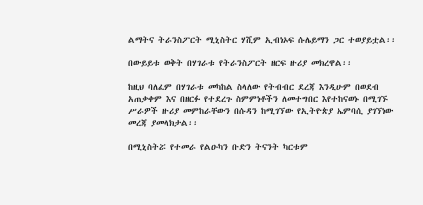ልማትና ትራንስፖርት ሚኒስትር ሃሺም ኢብነኦፍ ሱሌይማን ጋር ተወያይቷል፡፡

በውይይቱ ወቅት በሃገራቱ የትራንስፖርት ዘርፍ ዙሪያ መክረዋል፡፡

ከዚህ ባለፈም በሃገራቱ መካከል ስላለው የትብብር ደረጃ እንዲሁም በወደብ አጠቃቀም እና በዘርፉ የተደረጉ ስምምነቶችን ለመተግበር እየተከናወኑ በሚገኙ ሥራዎች ዙሪያ መምከራቸውን በሱዳን ከሚገኘው የኢትዮጵያ ኤምባሲ ያገኘነው መረጃ ያመላክታል፡፡

በሚኒስትሯ የተመራ የልዑካን ቡድን ትናንት ካርቱም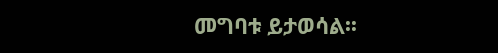መግባቱ ይታወሳል፡፡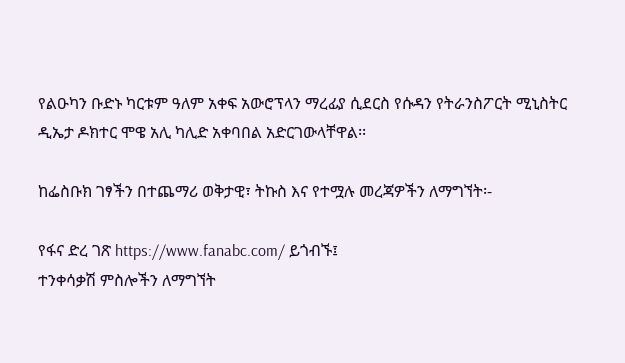የልዑካን ቡድኑ ካርቱም ዓለም አቀፍ አውሮፕላን ማረፊያ ሲደርስ የሱዳን የትራንስፖርት ሚኒስትር ዲኤታ ዶክተር ሞዌ አሊ ካሊድ አቀባበል አድርገውላቸዋል፡፡

ከፌስቡክ ገፃችን በተጨማሪ ወቅታዊ፣ ትኩስ እና የተሟሉ መረጃዎችን ለማግኘት፡-

የፋና ድረ ገጽ https://www.fanabc.com/ ይጎብኙ፤
ተንቀሳቃሽ ምስሎችን ለማግኘት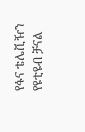የፋና ቴሌቪዥን የዩቲዩብ ቻናል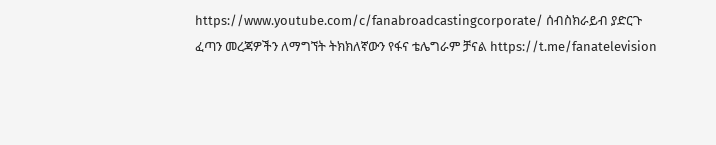https://www.youtube.com/c/fanabroadcastingcorporate/ ሰብስክራይብ ያድርጉ
ፈጣን መረጃዎችን ለማግኘት ትክክለኛውን የፋና ቴሌግራም ቻናል https://t.me/fanatelevision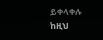ይቀላቀሉ
ከዚህ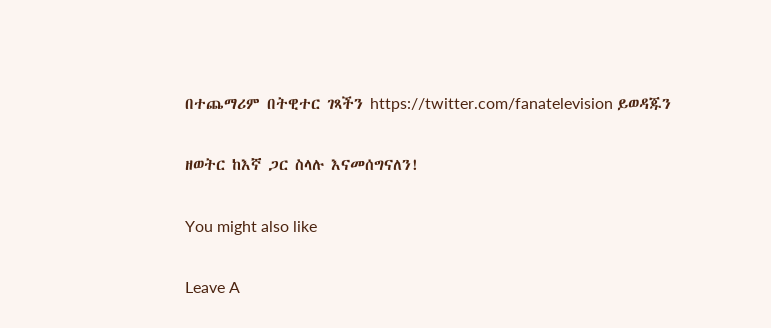በተጨማሪም በትዊተር ገጻችን https://twitter.com/fanatelevision ይወዳጁን

ዘወትር ከእኛ ጋር ስላሉ እናመሰግናለን!

You might also like

Leave A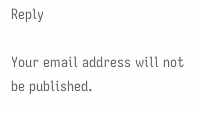Reply

Your email address will not be published.